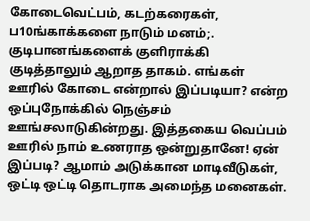கோடைவெட்பம், கடற்கரைகள், ப10ங்காக்களை நாடும் மனம்;. குடிபானங்களைக் குளிராக்கி குடித்தாலும் ஆறாத தாகம். எங்கள் ஊரில் கோடை என்றால் இப்படியா? என்ற ஒப்புநோக்கில் நெஞ்சம் ஊங்சலாடுகின்றது. இத்தகைய வெப்பம் ஊரில் நாம் உணராத ஒன்றுதானே! ஏன் இப்படி? ஆமாம் அடுக்கான மாடிவீடுகள், ஒட்டி ஒட்டி தொடராக அமைந்த மனைகள்.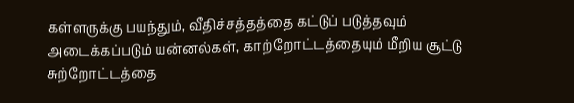கள்ளருக்கு பயந்தும், வீதிச்சத்தத்தை கட்டுப் படுத்தவும் அடைக்கப்படும் யன்னல்கள், காற்றோட்டத்தையும் மீறிய சூட்டு சுற்றோட்டத்தை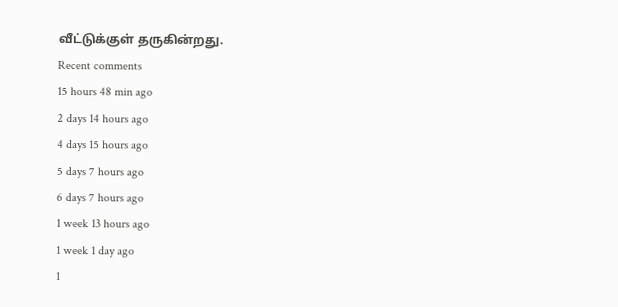வீட்டுக்குள் தருகின்றது.
Recent comments
15 hours 48 min ago
2 days 14 hours ago
4 days 15 hours ago
5 days 7 hours ago
6 days 7 hours ago
1 week 13 hours ago
1 week 1 day ago
1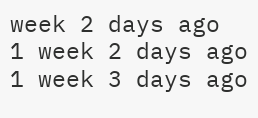week 2 days ago
1 week 2 days ago
1 week 3 days ago